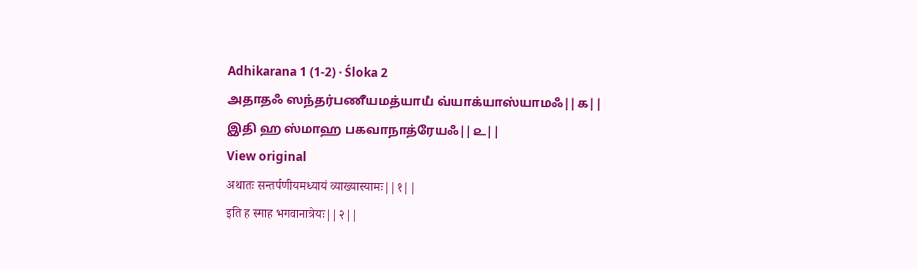Adhikarana 1 (1-2) · Śloka 2
அதாதஃ ஸந்தர்பணீயமத்யாயஂ வ்யாக்யாஸ்யாமஃ||௧||
இதி ஹ ஸ்மாஹ பகவாநாத்ரேயஃ||௨||
View original
अथातः सन्तर्पणीयमध्यायं व्याख्यास्यामः||१||
इति ह स्माह भगवानात्रेयः||२||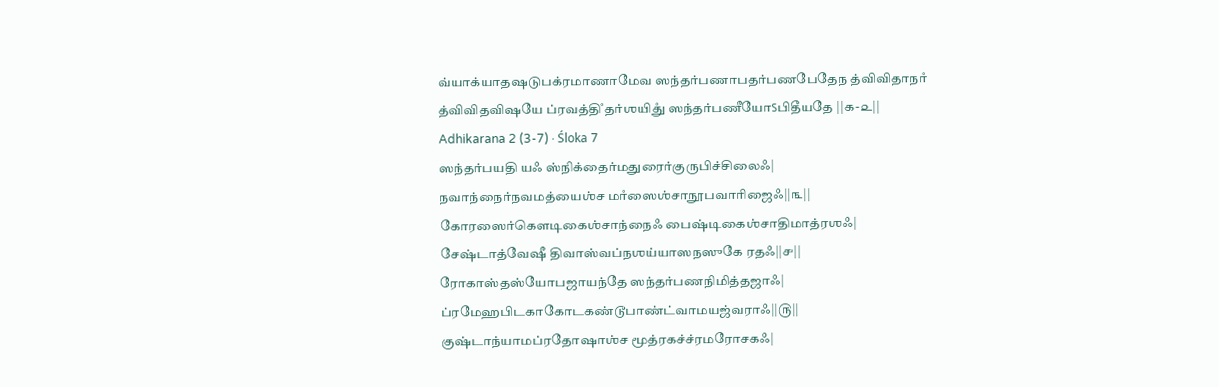வ்யாக்யாதஷடுபக்ரமாணாமேவ ஸந்தர்பணாபதர்பணபேதேந த்விவிதாநாஂ த்விவிதவிஷயே ப்ரவத்திஂ தர்ஶயிதுஂ ஸந்தர்பணீயோऽபிதீயதே ||௧-௨||
Adhikarana 2 (3-7) · Śloka 7
ஸந்தர்பயதி யஃ ஸ்நிக்தைர்மதுரைர்குருபிச்சிலைஃ|
நவாந்நைர்நவமத்யைஶ்ச மாஂஸைஶ்சாநூபவாரிஜைஃ||௩||
கோரஸைர்கௌடிகைஶ்சாந்நைஃ பைஷ்டிகைஶ்சாதிமாத்ரஶஃ|
சேஷ்டாத்வேஷீ திவாஸ்வப்நஶய்யாஸநஸுகே ரதஃ||௪||
ரோகாஸ்தஸ்யோபஜாயந்தே ஸந்தர்பணநிமித்தஜாஃ|
ப்ரமேஹபிடகாகோடகண்டூபாண்ட்வாமயஜ்வராஃ||௫||
குஷ்டாந்யாமப்ரதோஷாஶ்ச மூத்ரகச்ச்ரமரோசகஃ|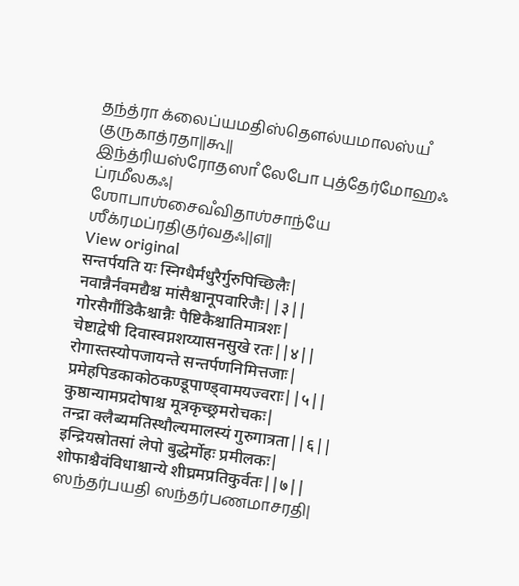தந்த்ரா க்லைப்யமதிஸ்தௌல்யமாலஸ்யஂ குருகாத்ரதா||௬||
இந்த்ரியஸ்ரோதஸாஂ லேபோ புத்தேர்மோஹஃ ப்ரமீலகஃ|
ஶோபாஶ்சைவஂவிதாஶ்சாந்யே ஶீக்ரமப்ரதிகுர்வதஃ||௭||
View original
सन्तर्पयति यः स्निग्धैर्मधुरैर्गुरुपिच्छिलैः|
नवान्नैर्नवमद्यैश्च मांसैश्चानूपवारिजैः||३||
गोरसैर्गौडिकैश्चान्नैः पैष्टिकैश्चातिमात्रशः|
चेष्टाद्वेषी दिवास्वप्नशय्यासनसुखे रतः||४||
रोगास्तस्योपजायन्ते सन्तर्पणनिमित्तजाः|
प्रमेहपिडकाकोठकण्डूपाण्ड्वामयज्वराः||५||
कुष्ठान्यामप्रदोषाश्च मूत्रकृच्छ्रमरोचकः|
तन्द्रा क्लैब्यमतिस्थौल्यमालस्यं गुरुगात्रता||६||
इन्द्रियस्रोतसां लेपो बुद्धेर्मोहः प्रमीलकः|
शोफाश्चैवंविधाश्चान्ये शीघ्रमप्रतिकुर्वतः||७||
ஸந்தர்பயதி ஸந்தர்பணமாசரதி|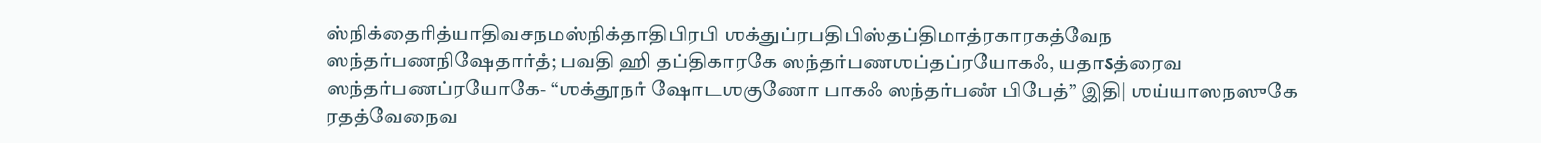ஸ்நிக்தைரித்யாதிவசநமஸ்நிக்தாதிபிரபி ஶக்துப்ரபதிபிஸ்தப்திமாத்ரகாரகத்வேந ஸந்தர்பணநிஷேதார்தஂ; பவதி ஹி தப்திகாரகே ஸந்தர்பணஶப்தப்ரயோகஃ, யதாऽத்ரைவ ஸந்தர்பணப்ரயோகே- “ஶக்தூநாஂ ஷோடஶகுணோ பாகஃ ஸந்தர்பணஂ பிபேத்” இதி| ஶய்யாஸநஸுகே ரதத்வேநைவ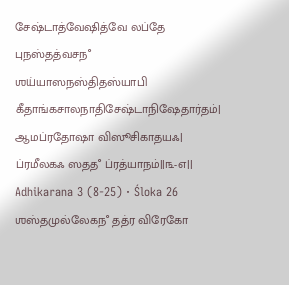சேஷ்டாத்வேஷித்வே லப்தே புநஸ்தத்வசநஂ ஶய்யாஸநஸ்திதஸ்யாபி கீதாங்கசாலநாதிசேஷ்டாநிஷேதார்தம்| ஆமப்ரதோஷா விஸூசிகாதயஃ| ப்ரமீலகஃ ஸததஂ ப்ரத்யாநம்||௩-௭||
Adhikarana 3 (8-25) · Śloka 26
ஶஸ்தமுல்லேகநஂ தத்ர விரேகோ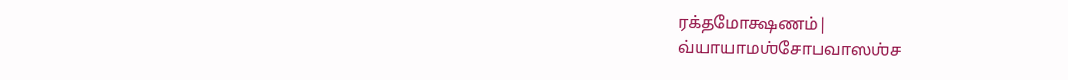ரக்தமோக்ஷணம்|
வ்யாயாமஶ்சோபவாஸஶ்ச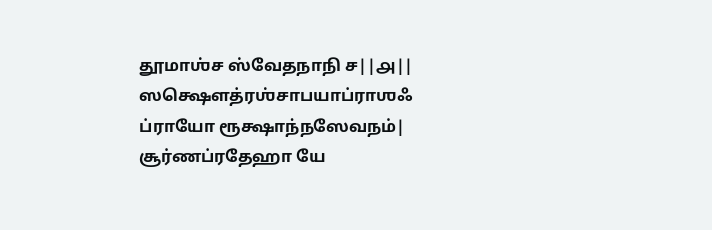தூமாஶ்ச ஸ்வேதநாநி ச||௮||
ஸக்ஷௌத்ரஶ்சாபயாப்ராஶஃ ப்ராயோ ரூக்ஷாந்நஸேவநம்|
சூர்ணப்ரதேஹா யே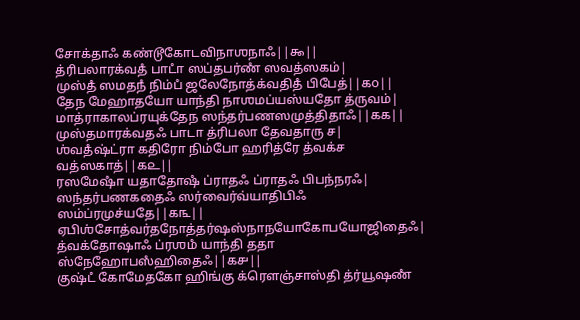சோக்தாஃ கண்டூகோடவிநாஶநாஃ||௯||
த்ரிபலாரக்வதஂ பாடாஂ ஸப்தபர்ணஂ ஸவத்ஸகம்|
முஸ்தஂ ஸமதநஂ நிம்பஂ ஜலேநோத்க்வதிதஂ பிபேத்||௧௦||
தேந மேஹாதயோ யாந்தி நாஶமப்யஸ்யதோ த்ருவம்|
மாத்ராகாலப்ரயுக்தேந ஸந்தர்பணஸமுத்திதாஃ||௧௧||
முஸ்தமாரக்வதஃ பாடா த்ரிபலா தேவதாரு ச|
ஶ்வதஂஷ்ட்ரா கதிரோ நிம்போ ஹரித்ரே த்வக்ச வத்ஸகாத்||௧௨||
ரஸமேஷாஂ யதாதோஷஂ ப்ராதஃ ப்ராதஃ பிபந்நரஃ|
ஸந்தர்பணகதைஃ ஸர்வைர்வ்யாதிபிஃ ஸம்ப்ரமுச்யதே||௧௩||
ஏபிஶ்சோத்வர்தநோத்தர்ஷஸ்நாநயோகோபயோஜிதைஃ|
த்வக்தோஷாஃ ப்ரஶமஂ யாந்தி ததா ஸ்நேஹோபஸஂஹிதைஃ||௧௪||
குஷ்டஂ கோமேதகோ ஹிங்கு க்ரௌஞ்சாஸ்தி த்ர்யூஷணஂ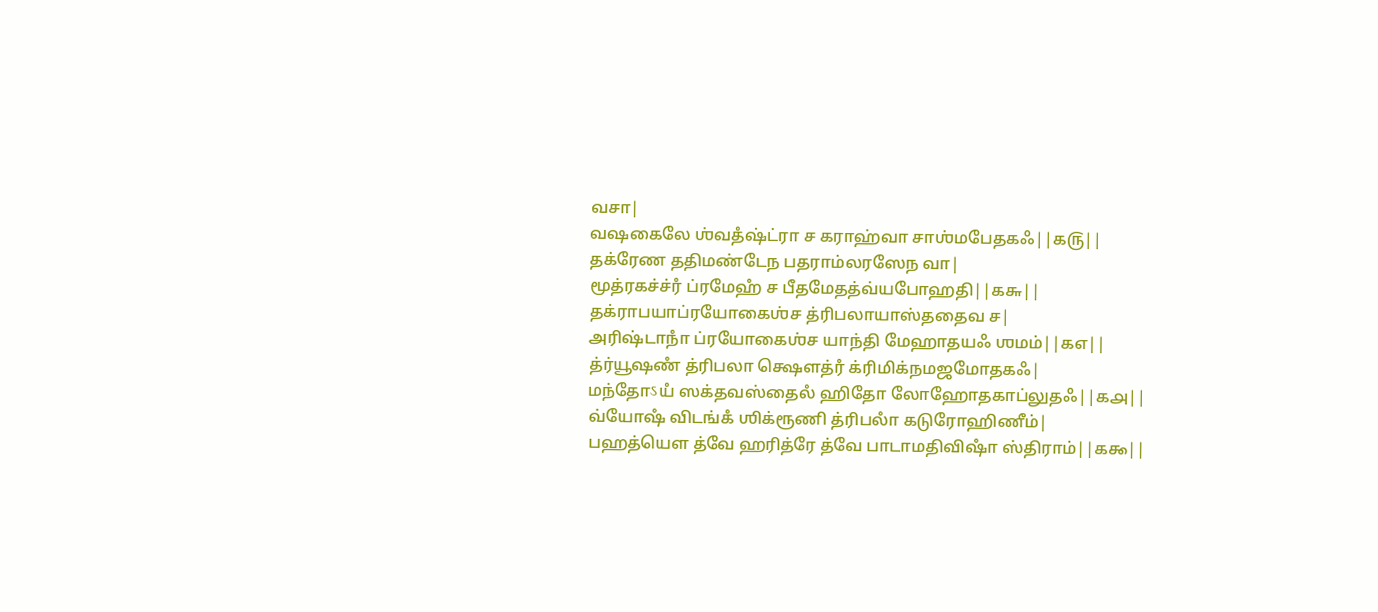வசா|
வஷகைலே ஶ்வதஂஷ்ட்ரா ச கராஹ்வா சாஶ்மபேதகஃ||௧௫||
தக்ரேண ததிமண்டேந பதராம்லரஸேந வா|
மூத்ரகச்ச்ரஂ ப்ரமேஹஂ ச பீதமேதத்வ்யபோஹதி||௧௬||
தக்ராபயாப்ரயோகைஶ்ச த்ரிபலாயாஸ்ததைவ ச|
அரிஷ்டாநாஂ ப்ரயோகைஶ்ச யாந்தி மேஹாதயஃ ஶமம்||௧௭||
த்ர்யூஷணஂ த்ரிபலா க்ஷௌத்ரஂ க்ரிமிக்நமஜமோதகஃ|
மந்தோऽயஂ ஸக்தவஸ்தைலஂ ஹிதோ லோஹோதகாப்லுதஃ||௧௮||
வ்யோஷஂ விடங்கஂ ஶிக்ரூணி த்ரிபலாஂ கடுரோஹிணீம்|
பஹத்யௌ த்வே ஹரித்ரே த்வே பாடாமதிவிஷாஂ ஸ்திராம்||௧௯||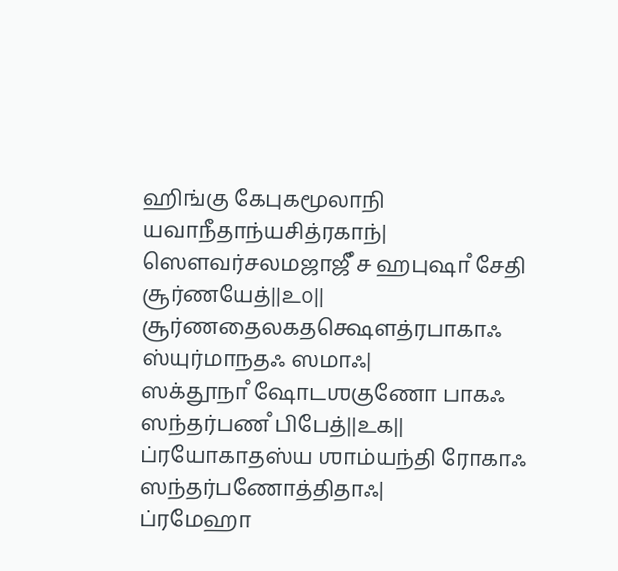ஹிங்கு கேபுகமூலாநி யவாநீதாந்யசித்ரகாந்|
ஸௌவர்சலமஜாஜீஂ ச ஹபுஷாஂ சேதி சூர்ணயேத்||௨௦||
சூர்ணதைலகதக்ஷௌத்ரபாகாஃ ஸ்யுர்மாநதஃ ஸமாஃ|
ஸக்தூநாஂ ஷோடஶகுணோ பாகஃ ஸந்தர்பணஂ பிபேத்||௨௧||
ப்ரயோகாதஸ்ய ஶாம்யந்தி ரோகாஃ ஸந்தர்பணோத்திதாஃ|
ப்ரமேஹா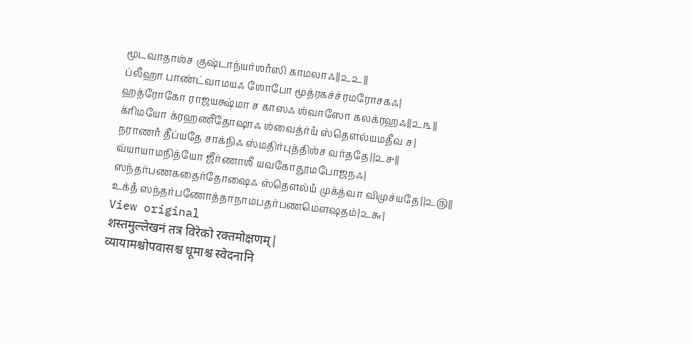மூடவாதாஶ்ச குஷ்டாந்யர்ஶாஂஸி காமலாஃ||௨௨||
ப்லீஹா பாண்ட்வாமயஃ ஶோபோ மூத்ரகச்ச்ரமரோசகஃ|
ஹத்ரோகோ ராஜயக்ஷ்மா ச காஸஃ ஶ்வாஸோ கலக்ரஹஃ||௨௩||
க்ரிமயோ க்ரஹணீதோஷாஃ ஶ்வைத்ர்யஂ ஸ்தௌல்யமதீவ ச|
நராணாஂ தீப்யதே சாக்நிஃ ஸ்மதிர்புத்திஶ்ச வர்ததே||௨௪||
வ்யாயாமநித்யோ ஜீர்ணாஶீ யவகோதூமபோஜநஃ|
ஸந்தர்பணகதைர்தோஷைஃ ஸ்தௌல்யஂ முக்த்வா விமுச்யதே||௨௫||
உக்தஂ ஸந்தர்பணோத்தாநாமபதர்பணமௌஷதம்|௨௬|
View original
शस्तमुल्लेखनं तत्र विरेको रक्तमोक्षणम्|
व्यायामश्चोपवासश्च धूमाश्च स्वेदनानि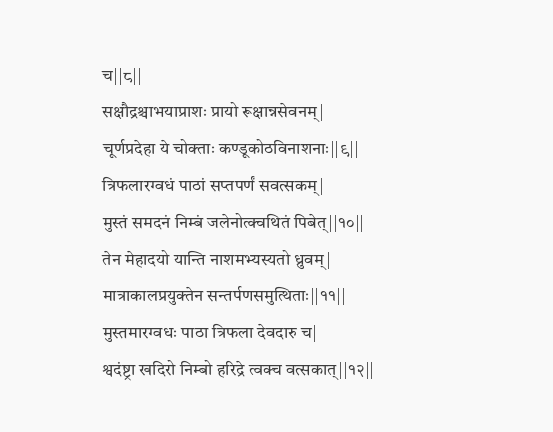च||८||
सक्षौद्रश्चाभयाप्राशः प्रायो रूक्षान्नसेवनम्|
चूर्णप्रदेहा ये चोक्ताः कण्डूकोठविनाशनाः||९||
त्रिफलारग्वधं पाठां सप्तपर्णं सवत्सकम्|
मुस्तं समदनं निम्बं जलेनोत्क्वथितं पिबेत्||१०||
तेन मेहादयो यान्ति नाशमभ्यस्यतो ध्रुवम्|
मात्राकालप्रयुक्तेन सन्तर्पणसमुत्थिताः||११||
मुस्तमारग्वधः पाठा त्रिफला देवदारु च|
श्वदंष्ट्रा खदिरो निम्बो हरिद्रे त्वक्च वत्सकात्||१२||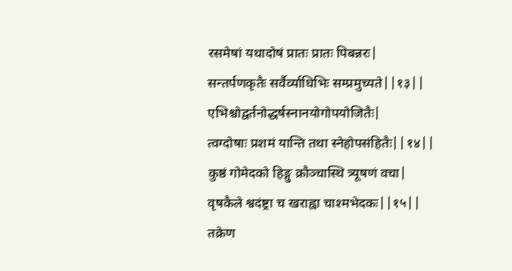रसमेषां यथादोषं प्रातः प्रातः पिबन्नरः|
सन्तर्पणकृतैः सर्वैर्व्याधिभिः सम्प्रमुच्यते||१३||
एभिश्चोद्वर्तनोद्धर्षस्नानयोगोपयोजितैः|
त्वग्दोषाः प्रशमं यान्ति तथा स्नेहोपसंहितैः||१४||
कुष्ठं गोमेदको हिङ्गु क्रौञ्चास्थि त्र्यूषणं वचा|
वृषकैले श्वदंष्ट्रा च खराह्वा चाश्मभेदकः||१५||
तक्रेण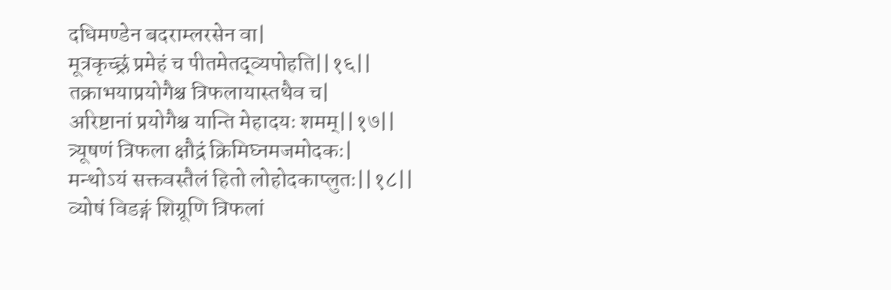दधिमण्डेन बदराम्लरसेन वा|
मूत्रकृच्छ्रं प्रमेहं च पीतमेतद्व्यपोहति||१६||
तक्राभयाप्रयोगैश्च त्रिफलायास्तथैव च|
अरिष्टानां प्रयोगैश्च यान्ति मेहादयः शमम्||१७||
त्र्यूषणं त्रिफला क्षौद्रं क्रिमिघ्नमजमोदकः|
मन्थोऽयं सक्तवस्तैलं हितो लोहोदकाप्लुतः||१८||
व्योषं विडङ्गं शिग्रूणि त्रिफलां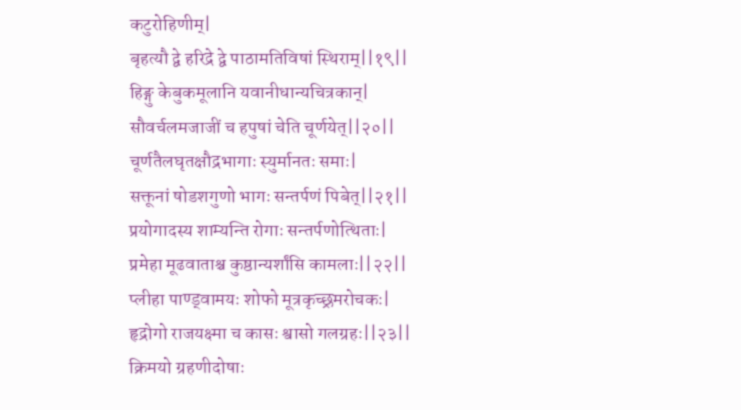कटुरोहिणीम्|
बृहत्यौ द्वे हरिद्रे द्वे पाठामतिविषां स्थिराम्||१९||
हिङ्गु केबुकमूलानि यवानीधान्यचित्रकान्|
सौवर्चलमजाजीं च हपुषां चेति चूर्णयेत्||२०||
चूर्णतैलघृतक्षौद्रभागाः स्युर्मानतः समाः|
सक्तूनां षोडशगुणो भागः सन्तर्पणं पिबेत्||२१||
प्रयोगादस्य शाम्यन्ति रोगाः सन्तर्पणोत्थिताः|
प्रमेहा मूढवाताश्च कुष्ठान्यर्शांसि कामलाः||२२||
प्लीहा पाण्ड्वामयः शोफो मूत्रकृच्छ्रमरोचकः|
हृद्रोगो राजयक्ष्मा च कासः श्वासो गलग्रहः||२३||
क्रिमयो ग्रहणीदोषाः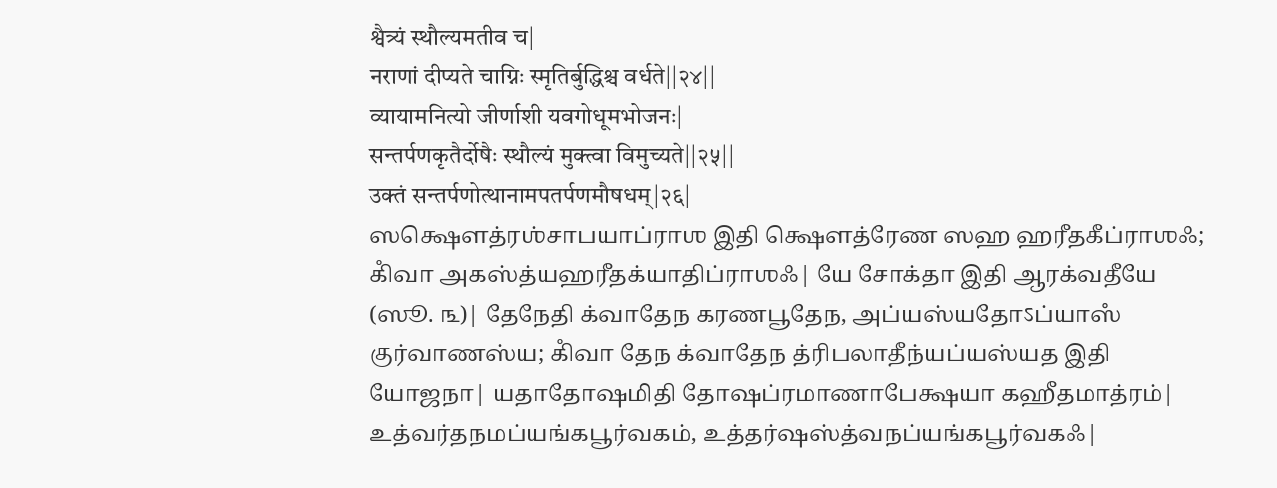श्वैत्र्यं स्थौल्यमतीव च|
नराणां दीप्यते चाग्निः स्मृतिर्बुद्धिश्च वर्धते||२४||
व्यायामनित्यो जीर्णाशी यवगोधूमभोजनः|
सन्तर्पणकृतैर्दोषैः स्थौल्यं मुक्त्वा विमुच्यते||२५||
उक्तं सन्तर्पणोत्थानामपतर्पणमौषधम्|२६|
ஸக்ஷௌத்ரஶ்சாபயாப்ராஶ இதி க்ஷௌத்ரேண ஸஹ ஹரீதகீப்ராஶஃ; கிஂவா அகஸ்த்யஹரீதக்யாதிப்ராஶஃ| யே சோக்தா இதி ஆரக்வதீயே (ஸூ. ௩)| தேநேதி க்வாதேந கரணபூதேந, அப்யஸ்யதோऽப்யாஸஂ குர்வாணஸ்ய; கிஂவா தேந க்வாதேந த்ரிபலாதீந்யப்யஸ்யத இதி யோஜநா| யதாதோஷமிதி தோஷப்ரமாணாபேக்ஷயா கஹீதமாத்ரம்| உத்வர்தநமப்யங்கபூர்வகம், உத்தர்ஷஸ்த்வநப்யங்கபூர்வகஃ|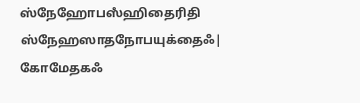ஸ்நேஹோபஸஂஹிதைரிதி ஸ்நேஹஸாதநோபயுக்தைஃ| கோமேதகஃ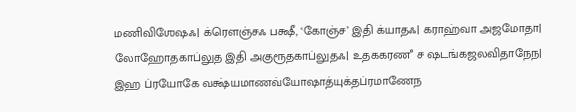மணிவிஶேஷஃ| க்ரௌஞ்சஃ பக்ஷீ, ‘கோஞ்ச’ இதி க்யாதஃ| கராஹ்வா அஜமோதா| லோஹோதகாப்லுத இதி அகுரூதகாப்லுதஃ| உதககரணஂ ச ஷடங்கஜலவிதாநேந| இஹ ப்ரயோகே வக்ஷ்யமாணவ்யோஷாத்யுக்தப்ரமாணேந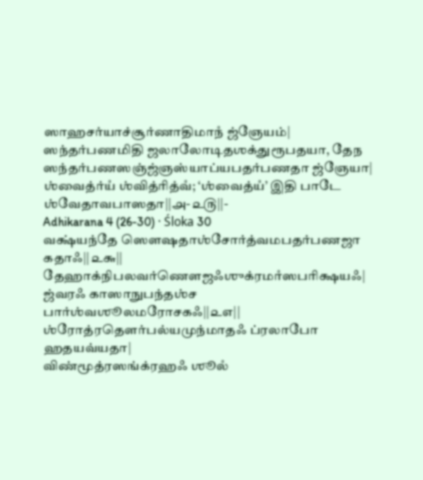ஸாஹசர்யாச்சூர்ணாதிமாநஂ ஜ்ஞேயம்| ஸந்தர்பணமிதி ஜலாலோடிதஶக்துரூபதயா, தேந ஸந்தர்பணஸஞ்ஜ்ஞஸ்யாப்யபதர்பணதா ஜ்ஞேயா| ஶ்வைத்ர்யஂ ஶ்வித்ரித்வஂ; ‘ஶ்வைத்யஂ’ இதி பாடே ஶ்வேதாவபாஸதா||௮-௨௫||-
Adhikarana 4 (26-30) · Śloka 30
வக்ஷ்யந்தே ஸௌஷதாஶ்சோர்த்வமபதர்பணஜா கதாஃ||௨௬||
தேஹாக்நிபலவர்ணௌஜஃஶுக்ரமாஂஸபரிக்ஷயஃ|
ஜ்வரஃ காஸாநுபந்தஶ்ச பார்ஶ்வஶூலமரோசகஃ||௨௭||
ஶ்ரோத்ரதௌர்பல்யமுந்மாதஃ ப்ரலாபோ ஹதயவ்யதா|
விண்மூத்ரஸங்க்ரஹஃ ஶூலஂ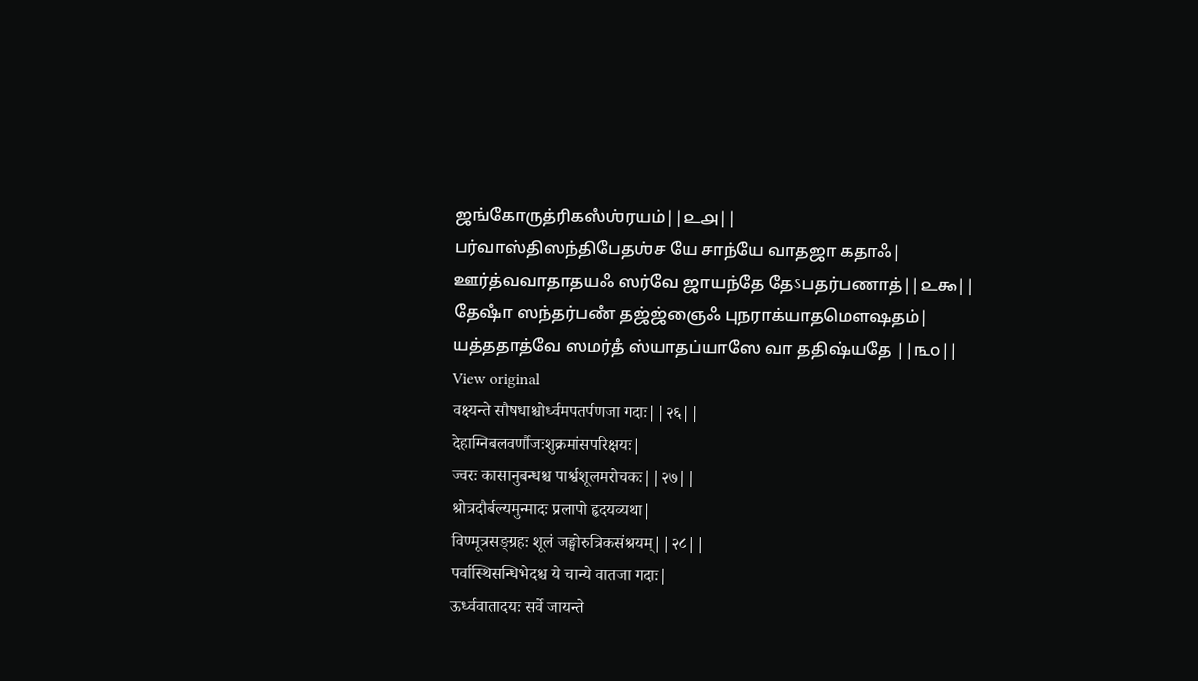ஜங்கோருத்ரிகஸஂஶ்ரயம்||௨௮||
பர்வாஸ்திஸந்திபேதஶ்ச யே சாந்யே வாதஜா கதாஃ|
ஊர்த்வவாதாதயஃ ஸர்வே ஜாயந்தே தேऽபதர்பணாத்||௨௯||
தேஷாஂ ஸந்தர்பணஂ தஜ்ஜ்ஞைஃ புநராக்யாதமௌஷதம்|
யத்ததாத்வே ஸமர்தஂ ஸ்யாதப்யாஸே வா ததிஷ்யதே ||௩௦||
View original
वक्ष्यन्ते सौषधाश्चोर्ध्वमपतर्पणजा गदाः||२६||
देहाग्निबलवर्णौजःशुक्रमांसपरिक्षयः|
ज्वरः कासानुबन्धश्च पार्श्वशूलमरोचकः||२७||
श्रोत्रदौर्बल्यमुन्मादः प्रलापो हृदयव्यथा|
विण्मूत्रसङ्ग्रहः शूलं जङ्घोरुत्रिकसंश्रयम्||२८||
पर्वास्थिसन्धिभेदश्च ये चान्ये वातजा गदाः|
ऊर्ध्ववातादयः सर्वे जायन्ते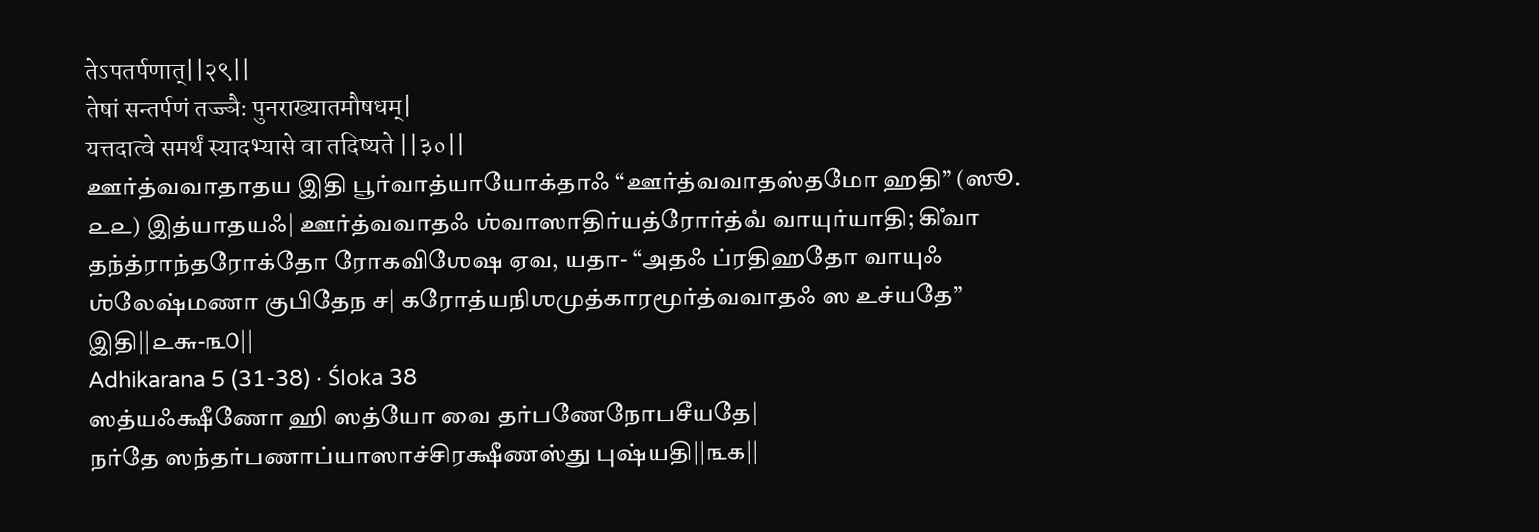तेऽपतर्पणात्||२९||
तेषां सन्तर्पणं तज्ज्ञैः पुनराख्यातमौषधम्|
यत्तदात्वे समर्थं स्यादभ्यासे वा तदिष्यते ||३०||
ஊர்த்வவாதாதய இதி பூர்வாத்யாயோக்தாஃ “ஊர்த்வவாதஸ்தமோ ஹதி” (ஸூ. ௨௨) இத்யாதயஃ| ஊர்த்வவாதஃ ஶ்வாஸாதிர்யத்ரோர்த்வஂ வாயுர்யாதி; கிஂவா தந்த்ராந்தரோக்தோ ரோகவிஶேஷ ஏவ, யதா- “அதஃ ப்ரதிஹதோ வாயுஃ ஶ்லேஷ்மணா குபிதேந ச| கரோத்யநிஶமுத்காரமூர்த்வவாதஃ ஸ உச்யதே” இதி||௨௬-௩௦||
Adhikarana 5 (31-38) · Śloka 38
ஸத்யஃக்ஷீணோ ஹி ஸத்யோ வை தர்பணேநோபசீயதே|
நர்தே ஸந்தர்பணாப்யாஸாச்சிரக்ஷீணஸ்து புஷ்யதி||௩௧||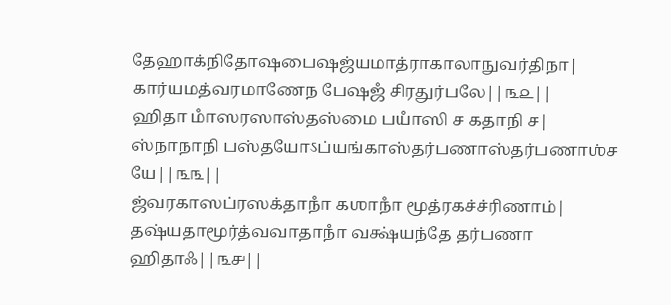தேஹாக்நிதோஷபைஷஜ்யமாத்ராகாலாநுவர்திநா|
கார்யமத்வரமாணேந பேஷஜஂ சிரதுர்பலே||௩௨||
ஹிதா மாஂஸரஸாஸ்தஸ்மை பயாஂஸி ச கதாநி ச|
ஸ்நாநாநி பஸ்தயோऽப்யங்காஸ்தர்பணாஸ்தர்பணாஶ்ச யே||௩௩||
ஜ்வரகாஸப்ரஸக்தாநாஂ கஶாநாஂ மூத்ரகச்ச்ரிணாம்|
தஷ்யதாமூர்த்வவாதாநாஂ வக்ஷ்யந்தே தர்பணா ஹிதாஃ||௩௪||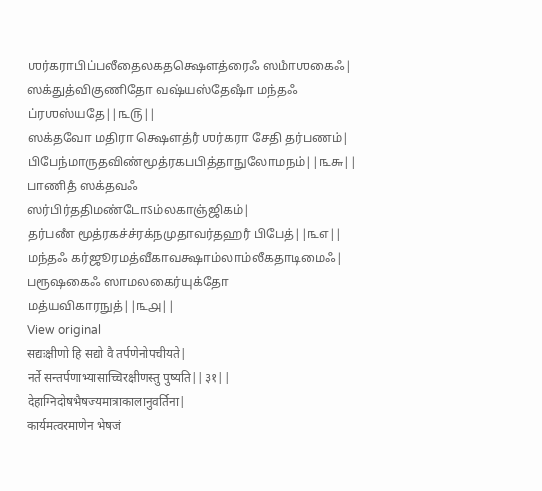ஶர்கராபிப்பலீதைலகதக்ஷௌத்ரைஃ ஸமாஂஶகைஃ|
ஸக்துத்விகுணிதோ வஷ்யஸ்தேஷாஂ மந்தஃ ப்ரஶஸ்யதே||௩௫||
ஸக்தவோ மதிரா க்ஷௌத்ரஂ ஶர்கரா சேதி தர்பணம்|
பிபேந்மாருதவிண்மூத்ரகபபித்தாநுலோமநம்||௩௬||
பாணிதஂ ஸக்தவஃ ஸர்பிர்ததிமண்டோऽம்லகாஞ்ஜிகம்|
தர்பணஂ மூத்ரகச்ச்ரக்நமுதாவர்தஹரஂ பிபேத்||௩௭||
மந்தஃ கர்ஜூரமத்வீகாவக்ஷாம்லாம்லீகதாடிமைஃ|
பரூஷகைஃ ஸாமலகைர்யுக்தோ மத்யவிகாரநுத்||௩௮||
View original
सद्यःक्षीणो हि सद्यो वै तर्पणेनोपचीयते|
नर्ते सन्तर्पणाभ्यासाच्चिरक्षीणस्तु पुष्यति||३१||
देहाग्निदोषभैषज्यमात्राकालानुवर्तिना|
कार्यमत्वरमाणेन भेषजं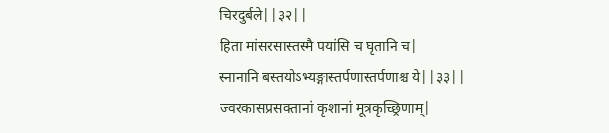चिरदुर्बले||३२||
हिता मांसरसास्तस्मै पयांसि च घृतानि च|
स्नानानि बस्तयोऽभ्यङ्गास्तर्पणास्तर्पणाश्च ये||३३||
ज्वरकासप्रसक्तानां कृशानां मूत्रकृच्छ्रिणाम्|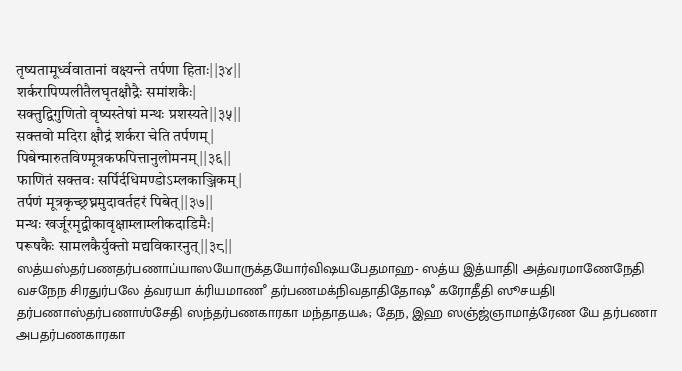तृष्यतामूर्ध्ववातानां वक्ष्यन्ते तर्पणा हिताः||३४||
शर्करापिप्पलीतैलघृतक्षौद्रैः समांशकैः|
सक्तुद्विगुणितो वृष्यस्तेषां मन्थः प्रशस्यते||३५||
सक्तवो मदिरा क्षौद्रं शर्करा चेति तर्पणम्|
पिबेन्मारुतविण्मूत्रकफपित्तानुलोमनम्||३६||
फाणितं सक्तवः सर्पिर्दधिमण्डोऽम्लकाञ्जिकम्|
तर्पणं मूत्रकृच्छ्रघ्नमुदावर्तहरं पिबेत्||३७||
मन्थः खर्जूरमृद्वीकावृक्षाम्लाम्लीकदाडिमैः|
परूषकैः सामलकैर्युक्तो मद्यविकारनुत्||३८||
ஸத்யஸ்தர்பணதர்பணாப்யாஸயோருக்தயோர்விஷயபேதமாஹ- ஸத்ய இத்யாதி| அத்வரமாணேநேதி வசநேந சிரதுர்பலே த்வரயா க்ரியமாணஂ தர்பணமக்நிவதாதிதோஷஂ கரோதீதி ஸூசயதி| தர்பணாஸ்தர்பணாஶ்சேதி ஸந்தர்பணகாரகா மந்தாதயஃ; தேந, இஹ ஸஞ்ஜ்ஞாமாத்ரேண யே தர்பணா அபதர்பணகாரகா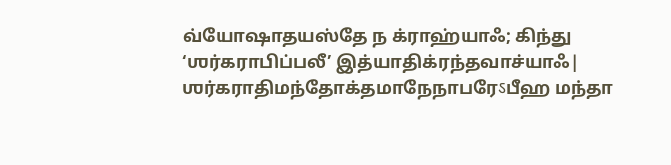வ்யோஷாதயஸ்தே ந க்ராஹ்யாஃ; கிந்து ‘ஶர்கராபிப்பலீ’ இத்யாதிக்ரந்தவாச்யாஃ| ஶர்கராதிமந்தோக்தமாநேநாபரேऽபீஹ மந்தா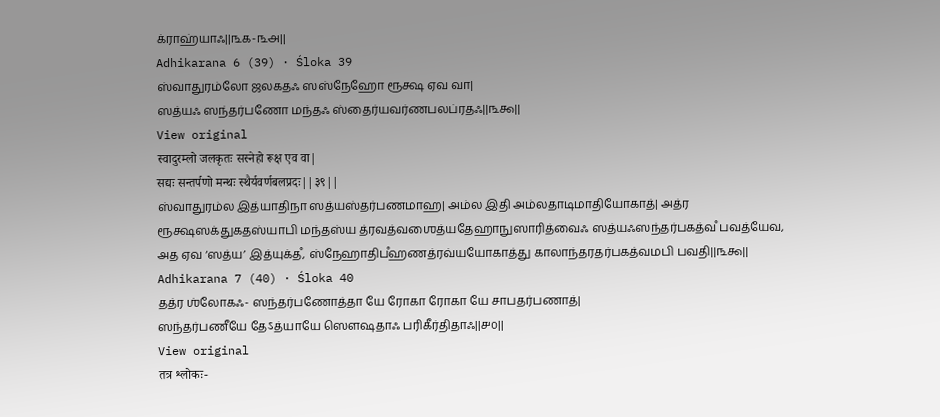க்ராஹ்யாஃ||௩௧-௩௮||
Adhikarana 6 (39) · Śloka 39
ஸ்வாதுரம்லோ ஜலகதஃ ஸஸ்நேஹோ ரூக்ஷ ஏவ வா|
ஸத்யஃ ஸந்தர்பணோ மந்தஃ ஸ்தைர்யவர்ணபலப்ரதஃ||௩௯||
View original
स्वादुरम्लो जलकृतः सस्नेहो रूक्ष एव वा|
सद्यः सन्तर्पणो मन्थः स्थैर्यवर्णबलप्रदः||३९||
ஸ்வாதுரம்ல இத்யாதிநா ஸத்யஸ்தர்பணமாஹ| அம்ல இதி அம்லதாடிமாதியோகாத்| அத்ர ரூக்ஷஸக்துகதஸ்யாபி மந்தஸ்ய த்ரவத்வஶைத்யதேஹாநுஸாரித்வைஃ ஸத்யஃஸந்தர்பகத்வஂ பவத்யேவ, அத ஏவ ‘ஸத்ய’ இத்யுக்தஂ, ஸ்நேஹாதிபஂஹணத்ரவ்யயோகாத்து காலாந்தரதர்பகத்வமபி பவதி||௩௯||
Adhikarana 7 (40) · Śloka 40
தத்ர ஶ்லோகஃ- ஸந்தர்பணோத்தா யே ரோகா ரோகா யே சாபதர்பணாத்|
ஸந்தர்பணீயே தேऽத்யாயே ஸௌஷதாஃ பரிகீர்திதாஃ||௪௦||
View original
तत्र श्लोकः-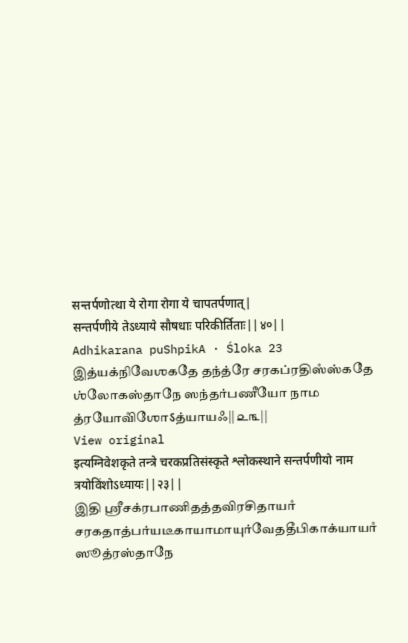सन्तर्पणोत्था ये रोगा रोगा ये चापतर्पणात्|
सन्तर्पणीये तेऽध्याये सौषधाः परिकीर्तिताः||४०||
Adhikarana puShpikA · Śloka 23
இத்யக்நிவேஶகதே தந்த்ரே சரகப்ரதிஸஂஸ்கதே ஶ்லோகஸ்தாநே ஸந்தர்பணீயோ நாம த்ரயோவிஂஶோऽத்யாயஃ||௨௩||
View original
इत्यग्निवेशकृते तन्त्रे चरकप्रतिसंस्कृते श्लोकस्थाने सन्तर्पणीयो नाम त्रयोविंशोऽध्यायः||२३||
இதி ஶ்ரீசக்ரபாணிதத்தவிரசிதாயாஂ சரகதாத்பர்யடீகாயாமாயுர்வேததீபிகாக்யாயாஂ ஸூத்ரஸ்தாநே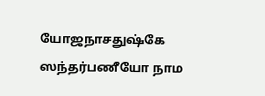யோஜநாசதுஷ்கே ஸந்தர்பணீயோ நாம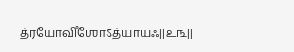த்ரயோவிஂஶோऽத்யாயஃ||௨௩||